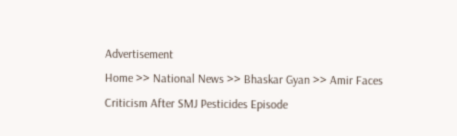Advertisement
Home >> National News >> Bhaskar Gyan >> Amir Faces Criticism After SMJ Pesticides Episode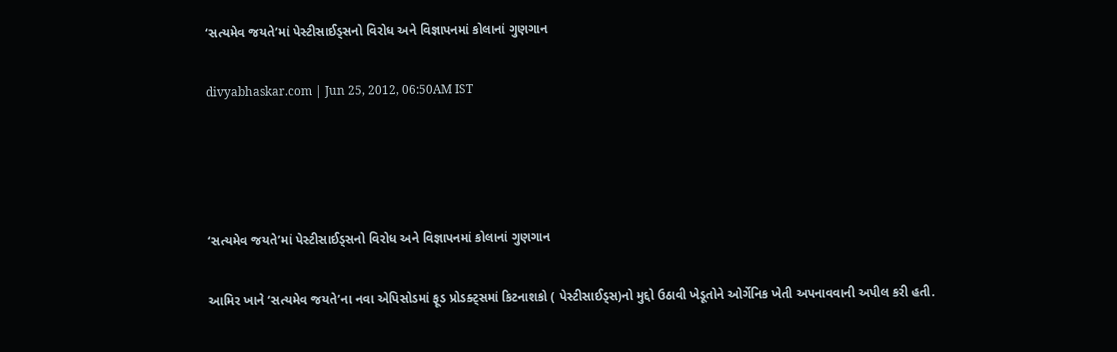‘સત્યમેવ જયતે’માં પેસ્ટીસાઈડ્સનો વિરોધ અને વિજ્ઞાપનમાં કોલાનાં ગુણગાન

divyabhaskar.com | Jun 25, 2012, 06:50AM IST




‘સત્યમેવ જયતે’માં પેસ્ટીસાઈડ્સનો વિરોધ અને વિજ્ઞાપનમાં કોલાનાં ગુણગાન

આમિર ખાને ‘સત્યમેવ જયતે’ના નવા એપિસોડમાં ફૂડ પ્રોડક્ટ્સમાં કિટનાશકો ( પેસ્ટીસાઈડ્સ)નો મુદ્દો ઉઠાવી ખેડૂતોને ઓર્ગેનિક ખેતી અપનાવવાની અપીલ કરી હતી.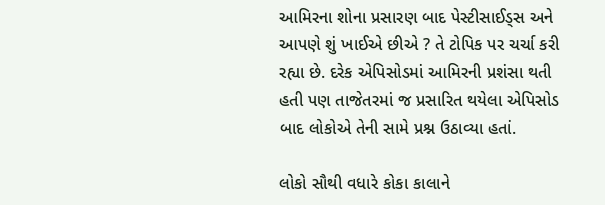આમિરના શોના પ્રસારણ બાદ પેસ્ટીસાઈડ્સ અને આપણે શું ખાઈએ છીએ ? તે ટોપિક પર ચર્ચા કરી રહ્યા છે. દરેક એપિસોડમાં આમિરની પ્રશંસા થતી હતી પણ તાજેતરમાં જ પ્રસારિત થયેલા એપિસોડ બાદ લોકોએ તેની સામે પ્રશ્ન ઉઠાવ્યા હતાં.

લોકો સૌથી વધારે કોકા કાલાને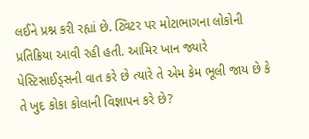લઈને પ્રશ્ન કરી રહ્યાં છે. ટ્વિટર પર મોટાભાગના લોકોની પ્રતિક્રિયા આવી રહી હતી. આમિર ખાન જ્યારે પેસ્ટિસાઈડ્સની વાત કરે છે ત્યારે તે એમ કેમ ભૂલી જાય છે કે તે ખુદ કોકા કોલાની વિજ્ઞાપન કરે છે?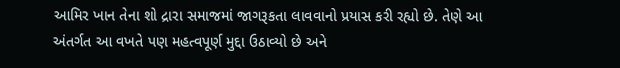આમિર ખાન તેના શો દ્રારા સમાજમાં જાગરૂકતા લાવવાનો પ્રયાસ કરી રહ્યો છે. તેણે આ અંતર્ગત આ વખતે પણ મહત્વપૂર્ણ મુદ્દા ઉઠાવ્યો છે અને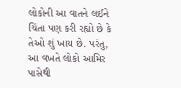લોકોની આ વાતને લઈને ચિંતા પણ કરી રહ્યો છે કે તેઓ શું ખાય છે. પરંતુ, આ વખતે લોકો આમિર પાસેથી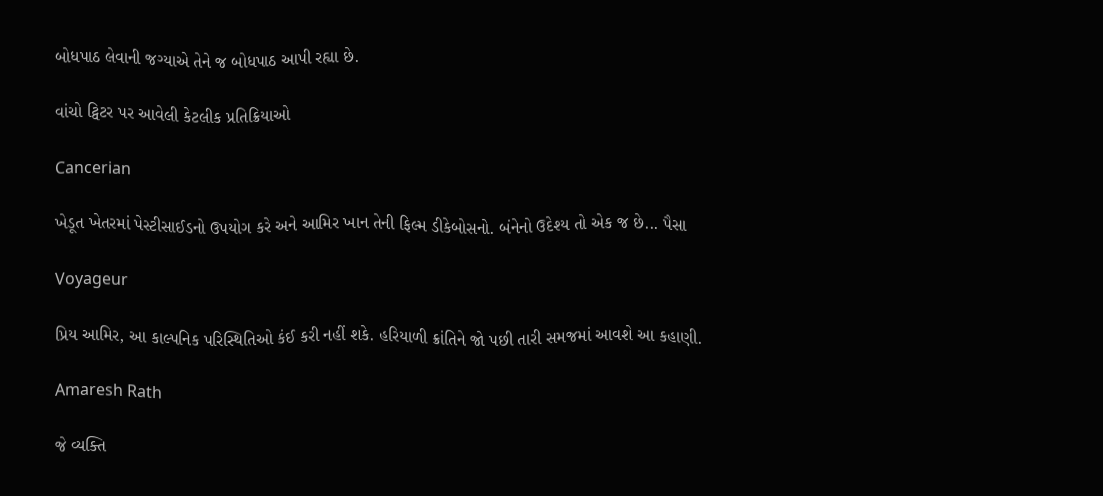બોધપાઠ લેવાની જગ્યાએ તેને જ બોધપાઠ આપી રહ્યા છે.

વાંચો ટ્વિટર પર આવેલી કેટલીક પ્રતિક્રિયાઓ

Cancerian

ખેડૂત ખેતરમાં પેસ્ટીસાઈડનો ઉપયોગ કરે અને આમિર ખાન તેની ફિલ્મ ડીકેબોસનો. બંનેનો ઉદેશ્ય તો એક જ છે... પૈસા

Voyageur

પ્રિય આમિર, આ કાલ્પનિક પરિસ્થિતિઓ કંઈ કરી નહીં શકે. હરિયાળી ક્રાંતિને જો પછી તારી સમજમાં આવશે આ કહાણી.

Amaresh Rath

જે વ્યક્તિ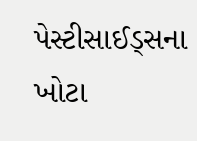પેસ્ટીસાઈડ્સના ખોટા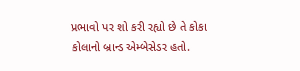પ્રભાવો પર શો કરી રહ્યો છે તે કોકા કોલાનો બ્રાન્ડ એમ્બેસેડર હતો.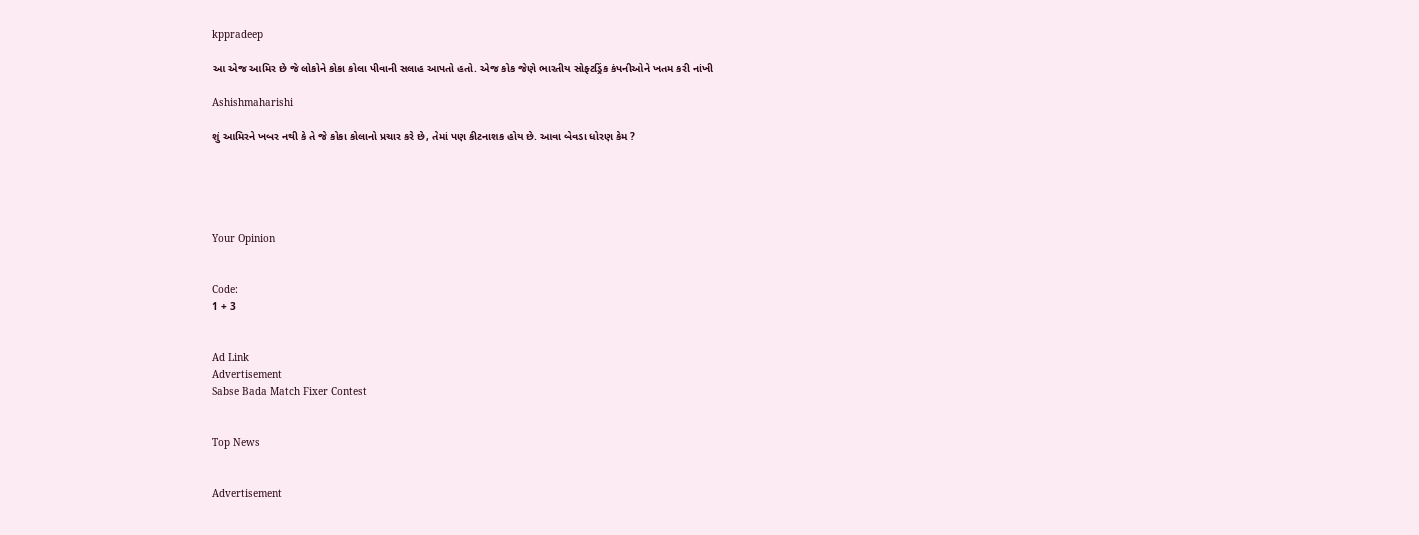kppradeep

આ એજ આમિર છે જે લોકોને કોકા કોલા પીવાની સલાહ આપતો હતો. એજ કોક જેણે ભારતીય સોફ્ટડ્રિંક કંપનીઓને ખતમ કરી નાંખી

Ashishmaharishi

શું આમિરને ખબર નથી કે તે જે કોકા કોલાનો પ્રચાર કરે છે, તેમાં પણ કીટનાશક હોય છે. આવા બેવડા ધોરણ કેમ ?





Your Opinion


Code:
1 + 3


Ad Link
Advertisement
Sabse Bada Match Fixer Contest


Top News


Advertisement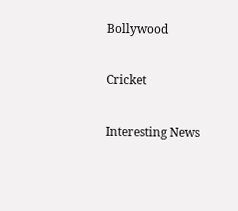Bollywood

Cricket

Interesting News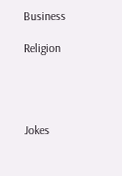Business

Religion




Jokes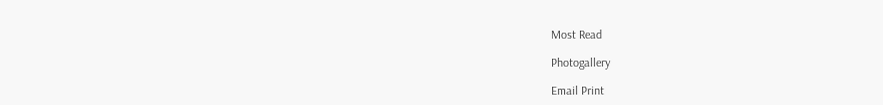Most Read

Photogallery

Email Print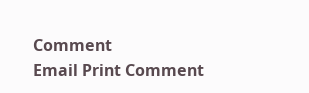Comment
Email Print Comment